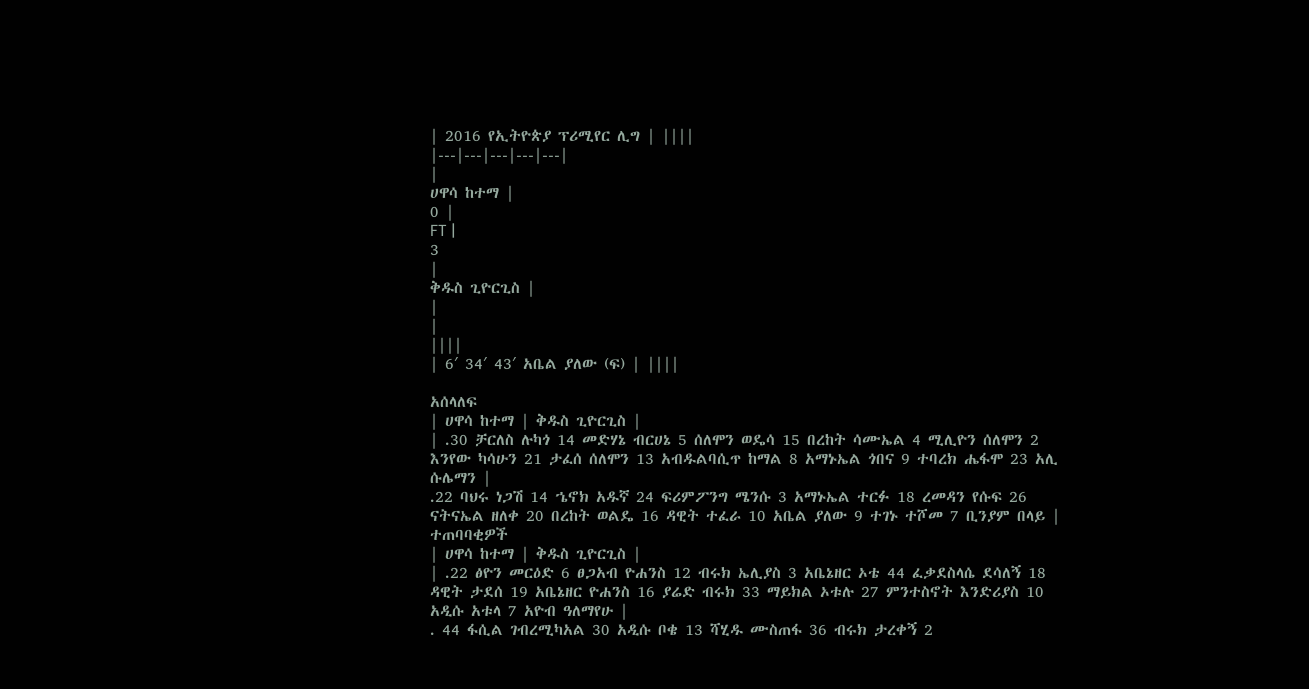| 2016 የኢትዮጵያ ፕሪሚየር ሊግ | ||||
|---|---|---|---|---|
|
ሀዋሳ ከተማ |
0 |
FT |
3
|
ቅዱስ ጊዮርጊስ |
|
|
||||
| 6′ 34′ 43′ አቤል ያለው (ፍ) | ||||

አሰላለፍ
| ሀዋሳ ከተማ | ቅዱስ ጊዮርጊስ |
| .30 ቻርለስ ሉካጎ 14 መድሃኔ ብርሀኔ 5 ሰለሞን ወዴሳ 15 በረከት ሳሙኤል 4 ሚሊዮን ሰለሞን 2 እንየው ካሳሁን 21 ታፈሰ ሰለሞን 13 አብዱልባሲጥ ከማል 8 አማኑኤል ጎበና 9 ተባረክ ሔፋሞ 23 አሊ ሱሌማን |
.22 ባህሩ ነጋሽ 14 ኄኖክ አዱኛ 24 ፍሪምፖንግ ሜንሱ 3 አማኑኤል ተርፉ 18 ረመዳን የሱፍ 26 ናትናኤል ዘለቀ 20 በረከት ወልዴ 16 ዳዊት ተፈራ 10 አቤል ያለው 9 ተገኑ ተሾመ 7 ቢንያም በላይ |
ተጠባባቂዎች
| ሀዋሳ ከተማ | ቅዱስ ጊዮርጊስ |
| .22 ፅዮን መርዕድ 6 ፀጋአብ ዮሐንስ 12 ብሩክ ኤሊያስ 3 አቤኔዘር ኦቴ 44 ፈቃደስላሴ ደሳለኝ 18 ዳዊት ታደሰ 19 አቤኔዘር ዮሐንስ 16 ያሬድ ብሩክ 33 ማይክል ኦቱሉ 27 ምንተስኖት እንድሪያስ 10 አዲሱ አቱላ 7 አዮብ ዓለማየሁ |
. 44 ፋሲል ገብረሚካአል 30 አዲሱ ቦቄ 13 ሻሂዱ ሙስጠፋ 36 ብሩክ ታረቀኝ 2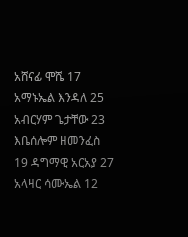አሸናፊ ሞሼ 17 አማኑኤል እንዳለ 25 አብርሃም ጌታቸው 23 እቤሰሎም ዘመንፈስ 19 ዳግማዊ አርአያ 27 አላዛር ሳሙኤል 12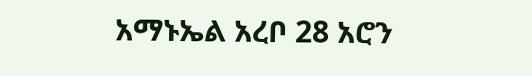አማኑኤል አረቦ 28 አሮን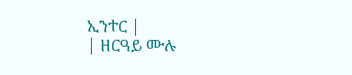ኢንተር |
| ዘርዓይ ሙሉ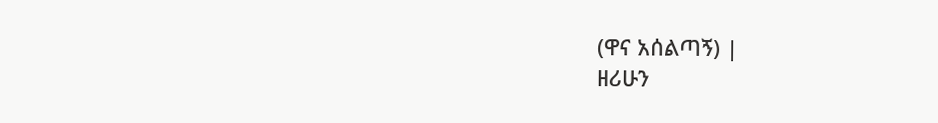(ዋና አሰልጣኝ) |
ዘሪሁን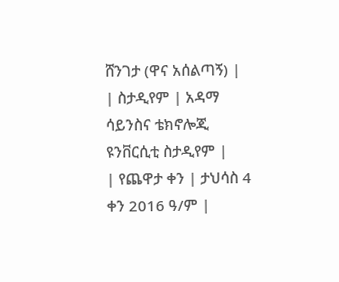ሸንገታ (ዋና አሰልጣኝ) |
| ስታዲየም | አዳማ ሳይንስና ቴክኖሎጂ ዩንቨርሲቲ ስታዲየም |
| የጨዋታ ቀን | ታህሳስ 4 ቀን 2016 ዓ/ም |